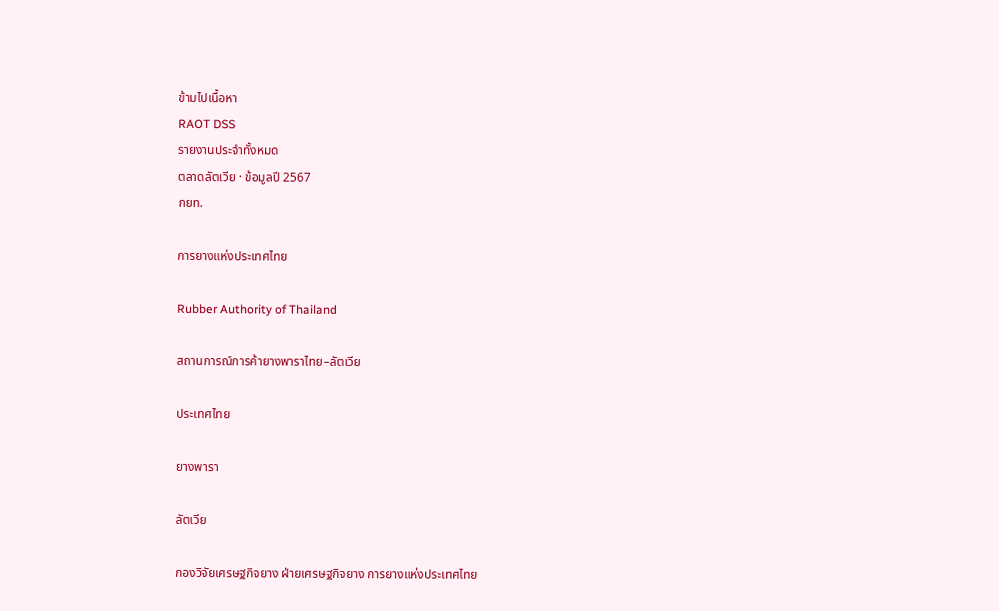ข้ามไปเนื้อหา
RAOT DSS
รายงานประจำทั้งหมด
ตลาดลัตเวีย · ข้อมูลปี 2567
กยท.

การยางแห่งประเทศไทย

Rubber Authority of Thailand

สถานการณ์การค้ายางพาราไทย–ลัตเวีย

ประเทศไทย

ยางพารา

ลัตเวีย

กองวิจัยเศรษฐกิจยาง ฝ่ายเศรษฐกิจยาง การยางแห่งประเทศไทย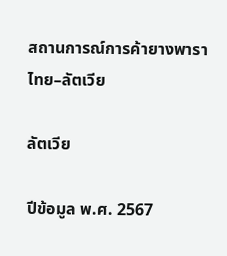สถานการณ์การค้ายางพารา ไทย–ลัตเวีย

ลัตเวีย

ปีข้อมูล พ.ศ. 2567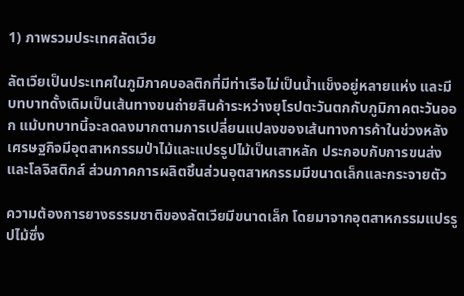1) ภาพรวมประเทศลัตเวีย

ลัตเวียเป็นประเทศในภูมิภาคบอลติกที่มีท่าเรือไม่เป็นน้ำแข็งอยู่หลายแห่ง และมีบทบาทดั้งเดิมเป็นเส้นทางขนถ่ายสินค้าระหว่างยุโรปตะวันตกกับภูมิภาคตะวันออก แม้บทบาทนี้จะลดลงมากตามการเปลี่ยนแปลงของเส้นทางการค้าในช่วงหลัง เศรษฐกิจมีอุตสาหกรรมป่าไม้และแปรรูปไม้เป็นเสาหลัก ประกอบกับการขนส่งและโลจิสติกส์ ส่วนภาคการผลิตชิ้นส่วนอุตสาหกรรมมีขนาดเล็กและกระจายตัว

ความต้องการยางธรรมชาติของลัตเวียมีขนาดเล็ก โดยมาจากอุตสาหกรรมแปรรูปไม้ซึ่ง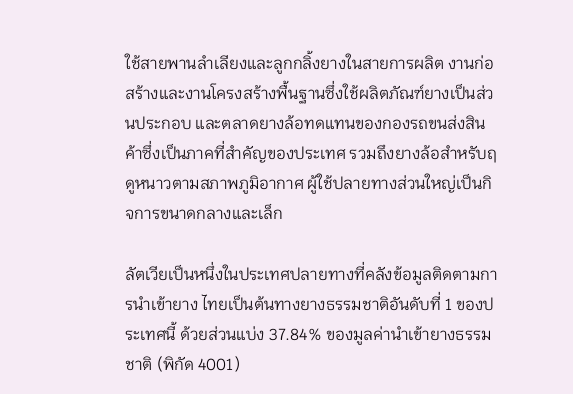ใช้สายพานลำเลียงและลูกกลิ้งยางในสายการผลิต งานก่อสร้างและงานโครงสร้างพื้นฐานซึ่งใช้ผลิตภัณฑ์ยางเป็นส่วนประกอบ และตลาดยางล้อทดแทนของกองรถขนส่งสินค้าซึ่งเป็นภาคที่สำคัญของประเทศ รวมถึงยางล้อสำหรับฤดูหนาวตามสภาพภูมิอากาศ ผู้ใช้ปลายทางส่วนใหญ่เป็นกิจการขนาดกลางและเล็ก

ลัตเวียเป็นหนึ่งในประเทศปลายทางที่คลังข้อมูลติดตามการนำเข้ายาง ไทยเป็นต้นทางยางธรรมชาติอันดับที่ 1 ของประเทศนี้ ด้วยส่วนแบ่ง 37.84% ของมูลค่านำเข้ายางธรรมชาติ (พิกัด 4001)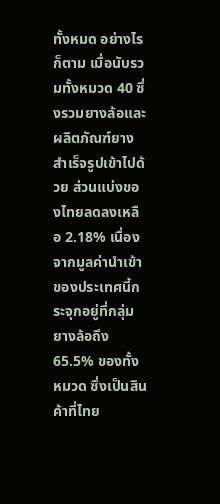ทั้งหมด อย่างไรก็ตาม เมื่อนับรวมทั้งหมวด 40 ซึ่งรวมยางล้อและผลิตภัณฑ์ยางสำเร็จรูปเข้าไปด้วย ส่วนแบ่งของไทยลดลงเหลือ 2.18% เนื่องจากมูลค่านำเข้าของประเทศนี้กระจุกอยู่ที่กลุ่มยางล้อถึง 65.5% ของทั้งหมวด ซึ่งเป็นสินค้าที่ไทย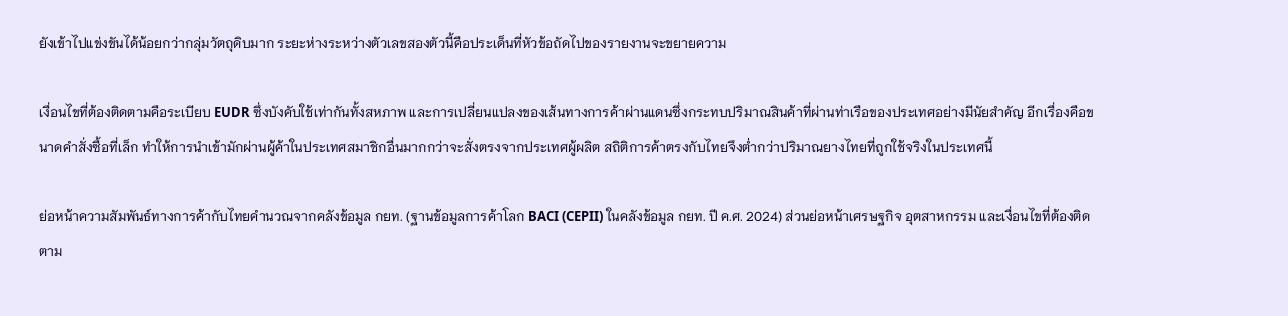ยังเข้าไปแข่งขันได้น้อยกว่ากลุ่มวัตถุดิบมาก ระยะห่างระหว่างตัวเลขสองตัวนี้คือประเด็นที่หัวข้อถัดไปของรายงานจะขยายความ

เงื่อนไขที่ต้องติดตามคือระเบียบ EUDR ซึ่งบังคับใช้เท่ากันทั้งสหภาพ และการเปลี่ยนแปลงของเส้นทางการค้าผ่านแดนซึ่งกระทบปริมาณสินค้าที่ผ่านท่าเรือของประเทศอย่างมีนัยสำคัญ อีกเรื่องคือขนาดคำสั่งซื้อที่เล็ก ทำให้การนำเข้ามักผ่านผู้ค้าในประเทศสมาชิกอื่นมากกว่าจะสั่งตรงจากประเทศผู้ผลิต สถิติการค้าตรงกับไทยจึงต่ำกว่าปริมาณยางไทยที่ถูกใช้จริงในประเทศนี้

ย่อหน้าความสัมพันธ์ทางการค้ากับไทยคำนวณจากคลังข้อมูล กยท. (ฐานข้อมูลการค้าโลก BACI (CEPII) ในคลังข้อมูล กยท. ปี ค.ศ. 2024) ส่วนย่อหน้าเศรษฐกิจ อุตสาหกรรม และเงื่อนไขที่ต้องติดตาม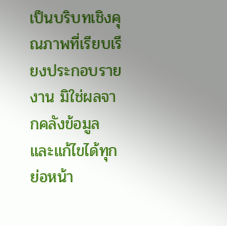เป็นบริบทเชิงคุณภาพที่เรียบเรียงประกอบรายงาน มิใช่ผลจากคลังข้อมูล และแก้ไขได้ทุกย่อหน้า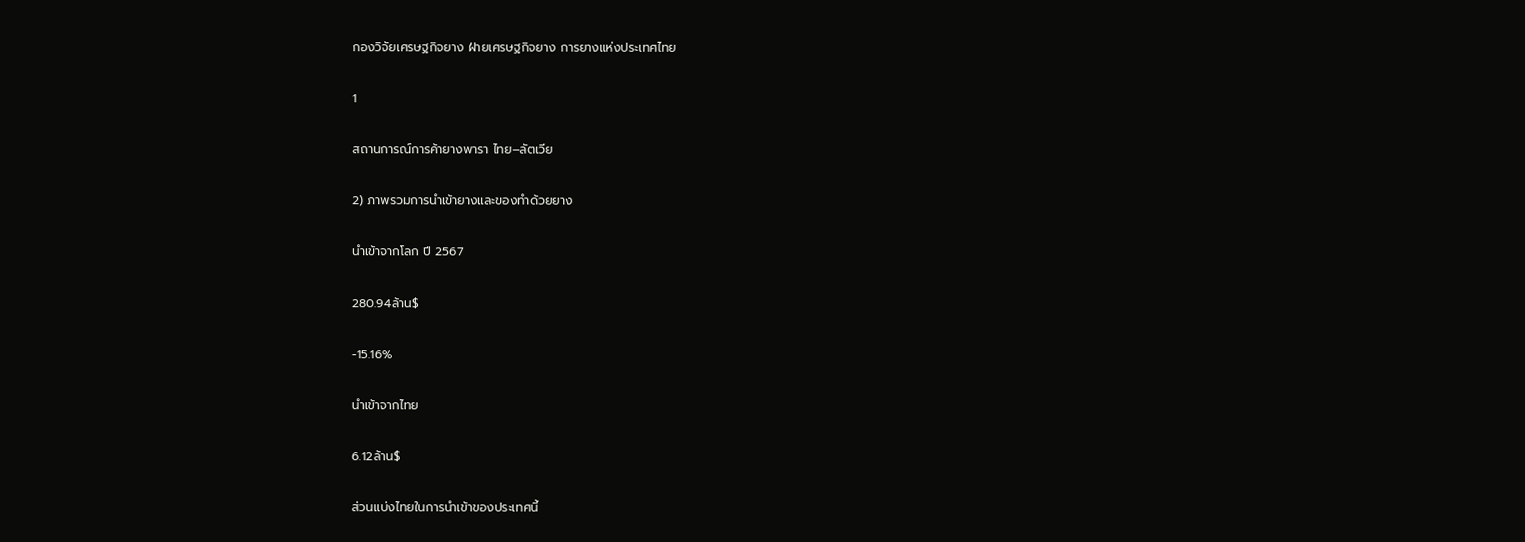กองวิจัยเศรษฐกิจยาง ฝ่ายเศรษฐกิจยาง การยางแห่งประเทศไทย

1

สถานการณ์การค้ายางพารา ไทย–ลัตเวีย

2) ภาพรวมการนำเข้ายางและของทำด้วยยาง

นำเข้าจากโลก ปี 2567

280.94ล้าน$

−15.16%

นำเข้าจากไทย

6.12ล้าน$

ส่วนแบ่งไทยในการนำเข้าของประเทศนี้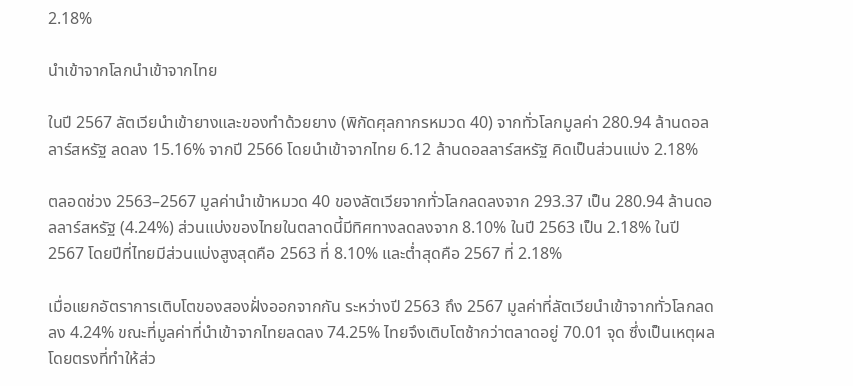2.18%

นำเข้าจากโลกนำเข้าจากไทย

ในปี 2567 ลัตเวียนำเข้ายางและของทำด้วยยาง (พิกัดศุลกากรหมวด 40) จากทั่วโลกมูลค่า 280.94 ล้านดอลลาร์สหรัฐ ลดลง 15.16% จากปี 2566 โดยนำเข้าจากไทย 6.12 ล้านดอลลาร์สหรัฐ คิดเป็นส่วนแบ่ง 2.18%

ตลอดช่วง 2563–2567 มูลค่านำเข้าหมวด 40 ของลัตเวียจากทั่วโลกลดลงจาก 293.37 เป็น 280.94 ล้านดอลลาร์สหรัฐ (4.24%) ส่วนแบ่งของไทยในตลาดนี้มีทิศทางลดลงจาก 8.10% ในปี 2563 เป็น 2.18% ในปี 2567 โดยปีที่ไทยมีส่วนแบ่งสูงสุดคือ 2563 ที่ 8.10% และต่ำสุดคือ 2567 ที่ 2.18%

เมื่อแยกอัตราการเติบโตของสองฝั่งออกจากกัน ระหว่างปี 2563 ถึง 2567 มูลค่าที่ลัตเวียนำเข้าจากทั่วโลกลดลง 4.24% ขณะที่มูลค่าที่นำเข้าจากไทยลดลง 74.25% ไทยจึงเติบโตช้ากว่าตลาดอยู่ 70.01 จุด ซึ่งเป็นเหตุผลโดยตรงที่ทำให้ส่ว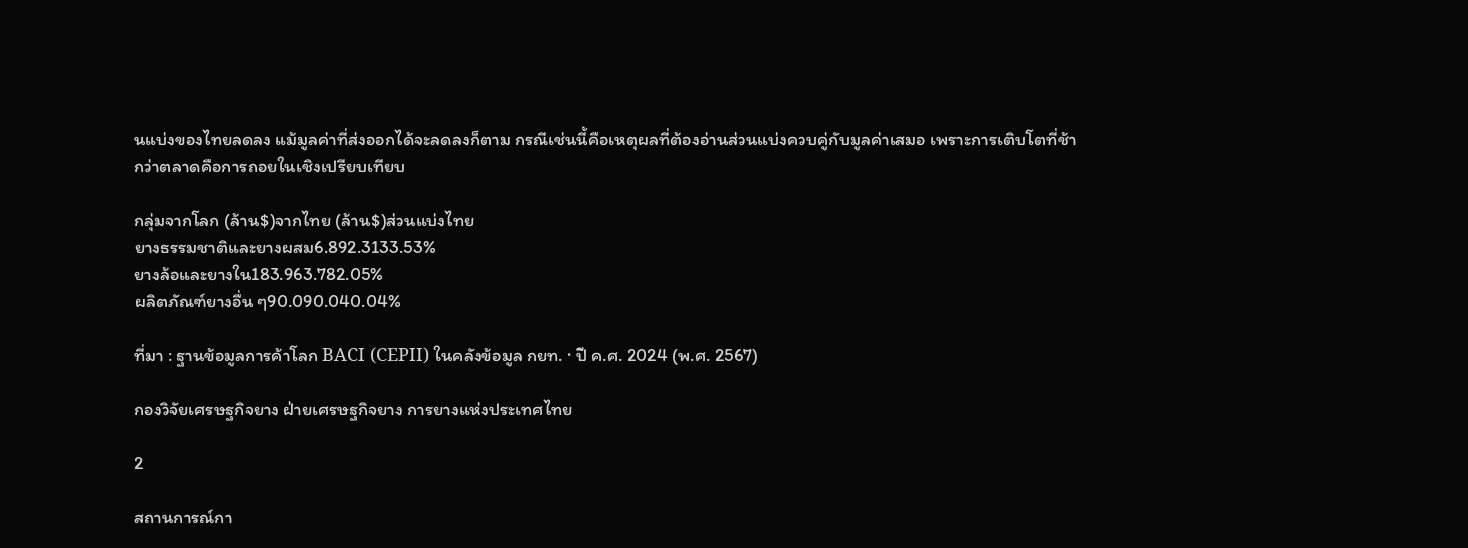นแบ่งของไทยลดลง แม้มูลค่าที่ส่งออกได้จะลดลงก็ตาม กรณีเช่นนี้คือเหตุผลที่ต้องอ่านส่วนแบ่งควบคู่กับมูลค่าเสมอ เพราะการเติบโตที่ช้ากว่าตลาดคือการถอยในเชิงเปรียบเทียบ

กลุ่มจากโลก (ล้าน$)จากไทย (ล้าน$)ส่วนแบ่งไทย
ยางธรรมชาติและยางผสม6.892.3133.53%
ยางล้อและยางใน183.963.782.05%
ผลิตภัณฑ์ยางอื่น ๆ90.090.040.04%

ที่มา : ฐานข้อมูลการค้าโลก BACI (CEPII) ในคลังข้อมูล กยท. · ปี ค.ศ. 2024 (พ.ศ. 2567)

กองวิจัยเศรษฐกิจยาง ฝ่ายเศรษฐกิจยาง การยางแห่งประเทศไทย

2

สถานการณ์กา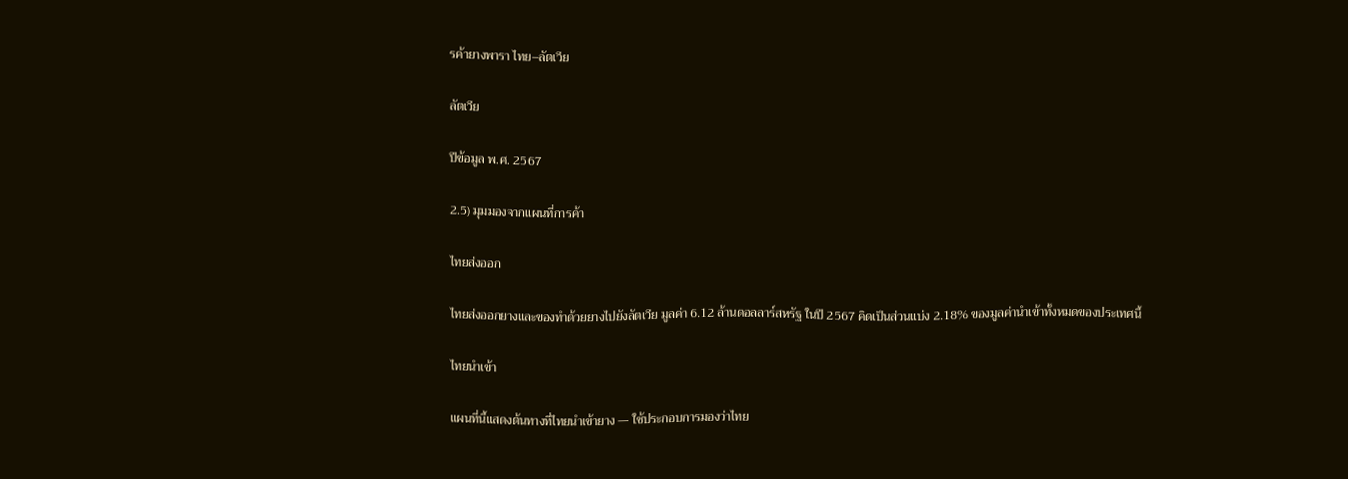รค้ายางพารา ไทย–ลัตเวีย

ลัตเวีย

ปีข้อมูล พ.ศ. 2567

2.5) มุมมองจากแผนที่การค้า

ไทยส่งออก

ไทยส่งออกยางและของทำด้วยยางไปยังลัตเวีย มูลค่า 6.12 ล้านดอลลาร์สหรัฐ ในปี 2567 คิดเป็นส่วนแบ่ง 2.18% ของมูลค่านำเข้าทั้งหมดของประเทศนี้

ไทยนำเข้า

แผนที่นี้แสดงต้นทางที่ไทยนำเข้ายาง — ใช้ประกอบการมองว่าไทย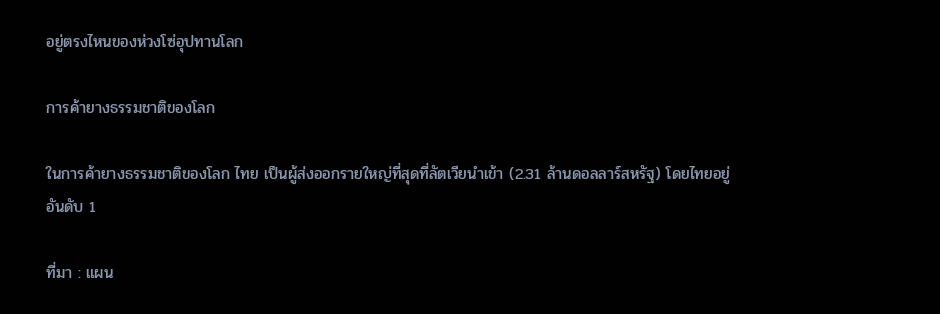อยู่ตรงไหนของห่วงโซ่อุปทานโลก

การค้ายางธรรมชาติของโลก

ในการค้ายางธรรมชาติของโลก ไทย เป็นผู้ส่งออกรายใหญ่ที่สุดที่ลัตเวียนำเข้า (2.31 ล้านดอลลาร์สหรัฐ) โดยไทยอยู่อันดับ 1

ที่มา : แผน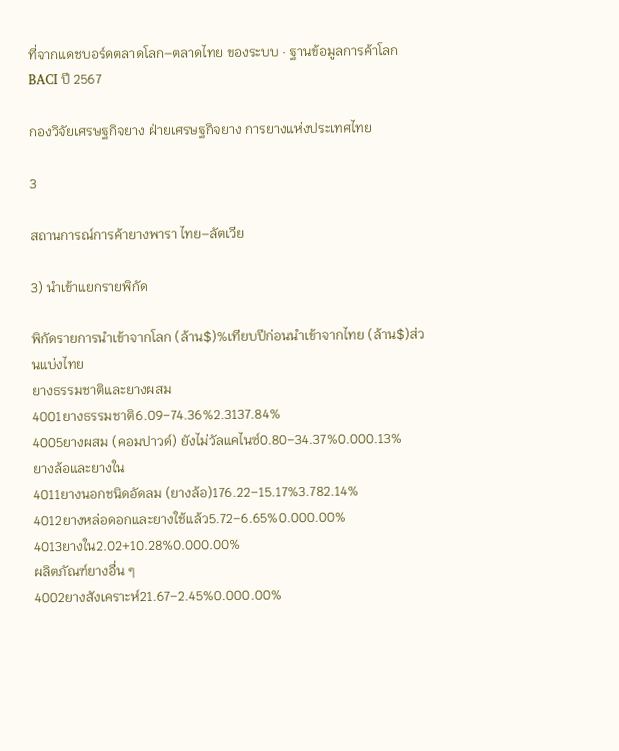ที่จากแดชบอร์ดตลาดโลก–ตลาดไทย ของระบบ · ฐานข้อมูลการค้าโลก BACI ปี 2567

กองวิจัยเศรษฐกิจยาง ฝ่ายเศรษฐกิจยาง การยางแห่งประเทศไทย

3

สถานการณ์การค้ายางพารา ไทย–ลัตเวีย

3) นำเข้าแยกรายพิกัด

พิกัดรายการนำเข้าจากโลก (ล้าน$)%เทียบปีก่อนนำเข้าจากไทย (ล้าน$)ส่วนแบ่งไทย
ยางธรรมชาติและยางผสม
4001ยางธรรมชาติ6.09−74.36%2.3137.84%
4005ยางผสม (คอมปาวด์) ยังไม่วัลแคไนซ์0.80−34.37%0.000.13%
ยางล้อและยางใน
4011ยางนอกชนิดอัดลม (ยางล้อ)176.22−15.17%3.782.14%
4012ยางหล่อดอกและยางใช้แล้ว5.72−6.65%0.000.00%
4013ยางใน2.02+10.28%0.000.00%
ผลิตภัณฑ์ยางอื่น ๆ
4002ยางสังเคราะห์21.67−2.45%0.000.00%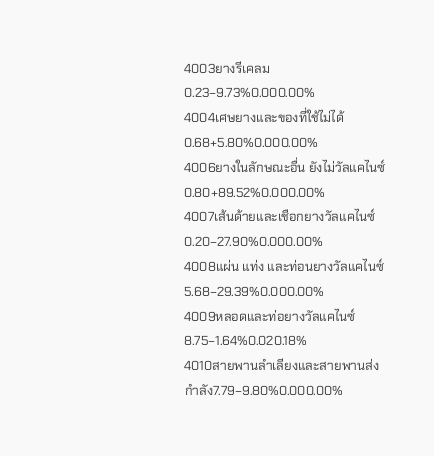4003ยางรีเคลม0.23−9.73%0.000.00%
4004เศษยางและของที่ใช้ไม่ได้0.68+5.80%0.000.00%
4006ยางในลักษณะอื่น ยังไม่วัลแคไนซ์0.80+89.52%0.000.00%
4007เส้นด้ายและเชือกยางวัลแคไนซ์0.20−27.90%0.000.00%
4008แผ่น แท่ง และท่อนยางวัลแคไนซ์5.68−29.39%0.000.00%
4009หลอดและท่อยางวัลแคไนซ์8.75−1.64%0.020.18%
4010สายพานลำเลียงและสายพานส่งกำลัง7.79−9.80%0.000.00%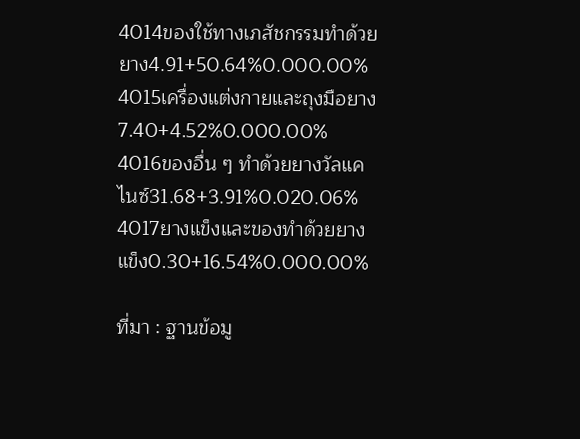4014ของใช้ทางเภสัชกรรมทำด้วยยาง4.91+50.64%0.000.00%
4015เครื่องแต่งกายและถุงมือยาง7.40+4.52%0.000.00%
4016ของอื่น ๆ ทำด้วยยางวัลแคไนซ์31.68+3.91%0.020.06%
4017ยางแข็งและของทำด้วยยางแข็ง0.30+16.54%0.000.00%

ที่มา : ฐานข้อมู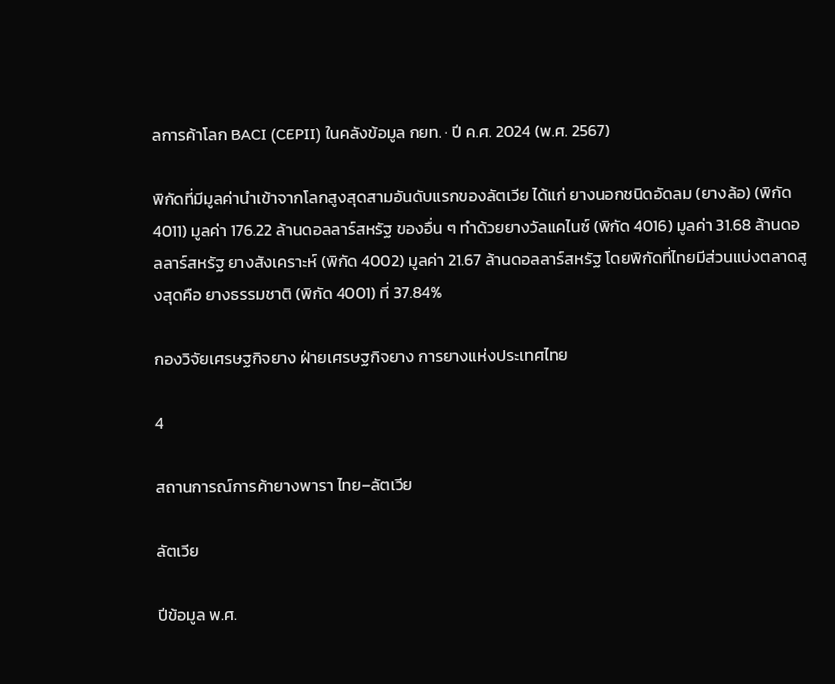ลการค้าโลก BACI (CEPII) ในคลังข้อมูล กยท. · ปี ค.ศ. 2024 (พ.ศ. 2567)

พิกัดที่มีมูลค่านำเข้าจากโลกสูงสุดสามอันดับแรกของลัตเวีย ได้แก่ ยางนอกชนิดอัดลม (ยางล้อ) (พิกัด 4011) มูลค่า 176.22 ล้านดอลลาร์สหรัฐ ของอื่น ๆ ทำด้วยยางวัลแคไนซ์ (พิกัด 4016) มูลค่า 31.68 ล้านดอลลาร์สหรัฐ ยางสังเคราะห์ (พิกัด 4002) มูลค่า 21.67 ล้านดอลลาร์สหรัฐ โดยพิกัดที่ไทยมีส่วนแบ่งตลาดสูงสุดคือ ยางธรรมชาติ (พิกัด 4001) ที่ 37.84%

กองวิจัยเศรษฐกิจยาง ฝ่ายเศรษฐกิจยาง การยางแห่งประเทศไทย

4

สถานการณ์การค้ายางพารา ไทย–ลัตเวีย

ลัตเวีย

ปีข้อมูล พ.ศ.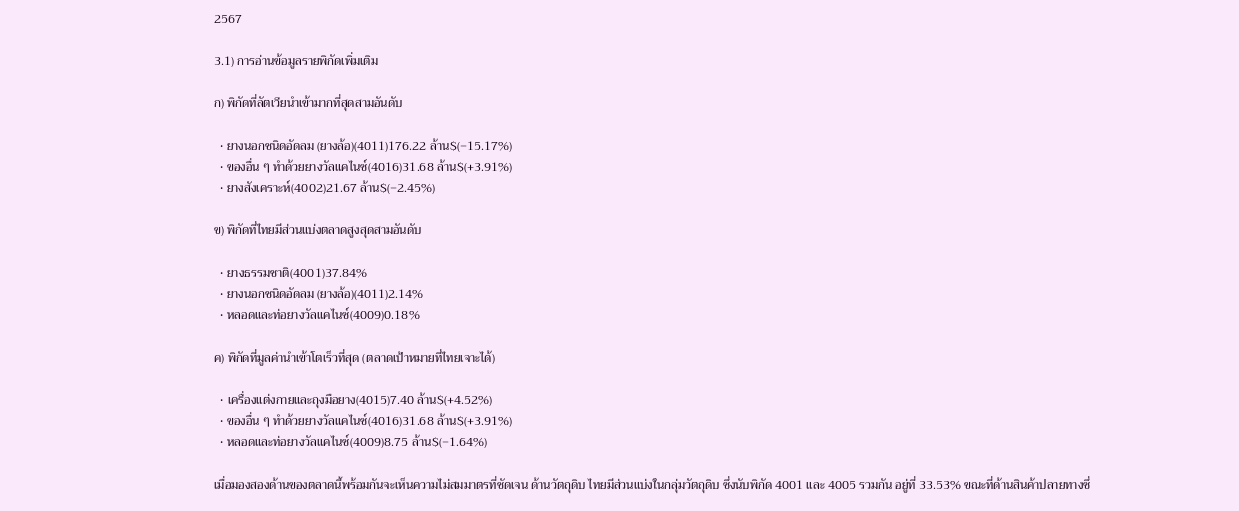2567

3.1) การอ่านข้อมูลรายพิกัดเพิ่มเติม

ก) พิกัดที่ลัตเวียนำเข้ามากที่สุดสามอันดับ

  • ยางนอกชนิดอัดลม (ยางล้อ)(4011)176.22 ล้าน$(−15.17%)
  • ของอื่น ๆ ทำด้วยยางวัลแคไนซ์(4016)31.68 ล้าน$(+3.91%)
  • ยางสังเคราะห์(4002)21.67 ล้าน$(−2.45%)

ข) พิกัดที่ไทยมีส่วนแบ่งตลาดสูงสุดสามอันดับ

  • ยางธรรมชาติ(4001)37.84%
  • ยางนอกชนิดอัดลม (ยางล้อ)(4011)2.14%
  • หลอดและท่อยางวัลแคไนซ์(4009)0.18%

ค) พิกัดที่มูลค่านำเข้าโตเร็วที่สุด (ตลาดเป้าหมายที่ไทยเจาะได้)

  • เครื่องแต่งกายและถุงมือยาง(4015)7.40 ล้าน$(+4.52%)
  • ของอื่น ๆ ทำด้วยยางวัลแคไนซ์(4016)31.68 ล้าน$(+3.91%)
  • หลอดและท่อยางวัลแคไนซ์(4009)8.75 ล้าน$(−1.64%)

เมื่อมองสองด้านของตลาดนี้พร้อมกันจะเห็นความไม่สมมาตรที่ชัดเจน ด้านวัตถุดิบ ไทยมีส่วนแบ่งในกลุ่มวัตถุดิบ ซึ่งนับพิกัด 4001 และ 4005 รวมกัน อยู่ที่ 33.53% ขณะที่ด้านสินค้าปลายทางซึ่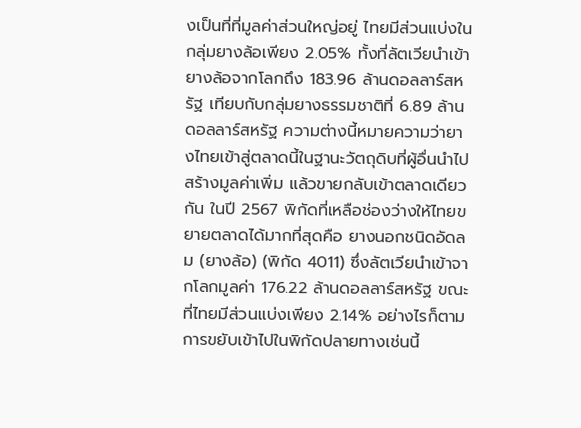งเป็นที่ที่มูลค่าส่วนใหญ่อยู่ ไทยมีส่วนแบ่งในกลุ่มยางล้อเพียง 2.05% ทั้งที่ลัตเวียนำเข้ายางล้อจากโลกถึง 183.96 ล้านดอลลาร์สหรัฐ เทียบกับกลุ่มยางธรรมชาติที่ 6.89 ล้านดอลลาร์สหรัฐ ความต่างนี้หมายความว่ายางไทยเข้าสู่ตลาดนี้ในฐานะวัตถุดิบที่ผู้อื่นนำไปสร้างมูลค่าเพิ่ม แล้วขายกลับเข้าตลาดเดียวกัน ในปี 2567 พิกัดที่เหลือช่องว่างให้ไทยขยายตลาดได้มากที่สุดคือ ยางนอกชนิดอัดลม (ยางล้อ) (พิกัด 4011) ซึ่งลัตเวียนำเข้าจากโลกมูลค่า 176.22 ล้านดอลลาร์สหรัฐ ขณะที่ไทยมีส่วนแบ่งเพียง 2.14% อย่างไรก็ตาม การขยับเข้าไปในพิกัดปลายทางเช่นนี้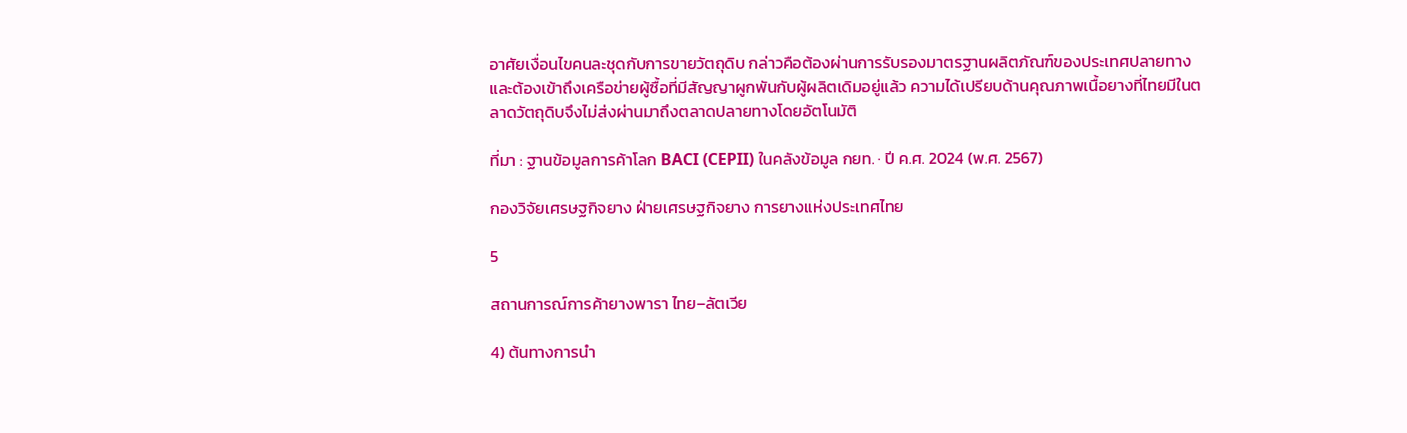อาศัยเงื่อนไขคนละชุดกับการขายวัตถุดิบ กล่าวคือต้องผ่านการรับรองมาตรฐานผลิตภัณฑ์ของประเทศปลายทาง และต้องเข้าถึงเครือข่ายผู้ซื้อที่มีสัญญาผูกพันกับผู้ผลิตเดิมอยู่แล้ว ความได้เปรียบด้านคุณภาพเนื้อยางที่ไทยมีในตลาดวัตถุดิบจึงไม่ส่งผ่านมาถึงตลาดปลายทางโดยอัตโนมัติ

ที่มา : ฐานข้อมูลการค้าโลก BACI (CEPII) ในคลังข้อมูล กยท. · ปี ค.ศ. 2024 (พ.ศ. 2567)

กองวิจัยเศรษฐกิจยาง ฝ่ายเศรษฐกิจยาง การยางแห่งประเทศไทย

5

สถานการณ์การค้ายางพารา ไทย–ลัตเวีย

4) ต้นทางการนำ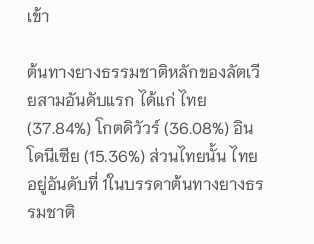เข้า

ต้นทางยางธรรมชาติหลักของลัตเวียสามอันดับแรก ได้แก่ ไทย (37.84%) โกตดิวัวร์ (36.08%) อินโดนีเซีย (15.36%) ส่วนไทยนั้น ไทยอยู่อันดับที่ 1ในบรรดาต้นทางยางธรรมชาติ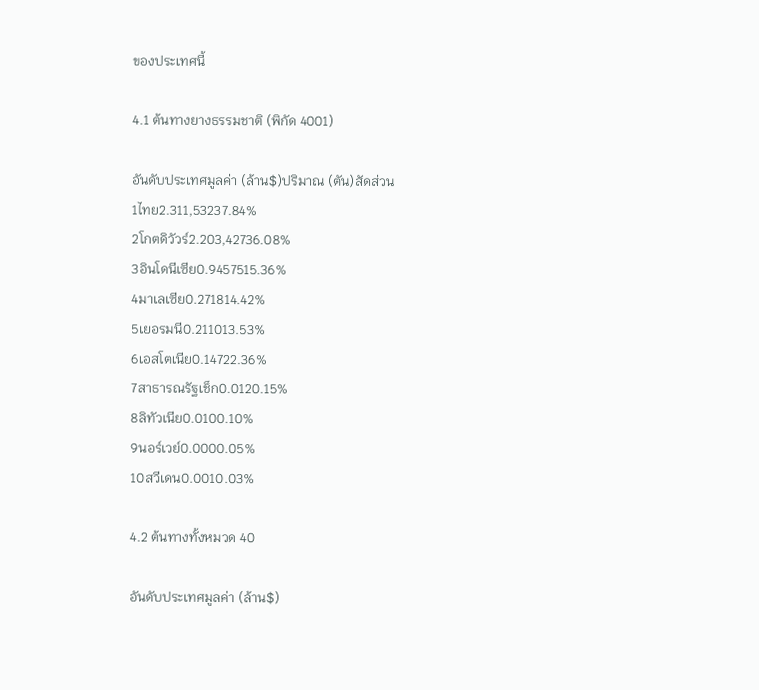ของประเทศนี้

4.1 ต้นทางยางธรรมชาติ (พิกัด 4001)

อันดับประเทศมูลค่า (ล้าน$)ปริมาณ (ตัน)สัดส่วน
1ไทย2.311,53237.84%
2โกตดิวัวร์2.203,42736.08%
3อินโดนีเซีย0.9457515.36%
4มาเลเซีย0.271814.42%
5เยอรมนี0.211013.53%
6เอสโตเนีย0.14722.36%
7สาธารณรัฐเช็ก0.0120.15%
8ลิทัวเนีย0.0100.10%
9นอร์เวย์0.0000.05%
10สวีเดน0.0010.03%

4.2 ต้นทางทั้งหมวด 40

อันดับประเทศมูลค่า (ล้าน$)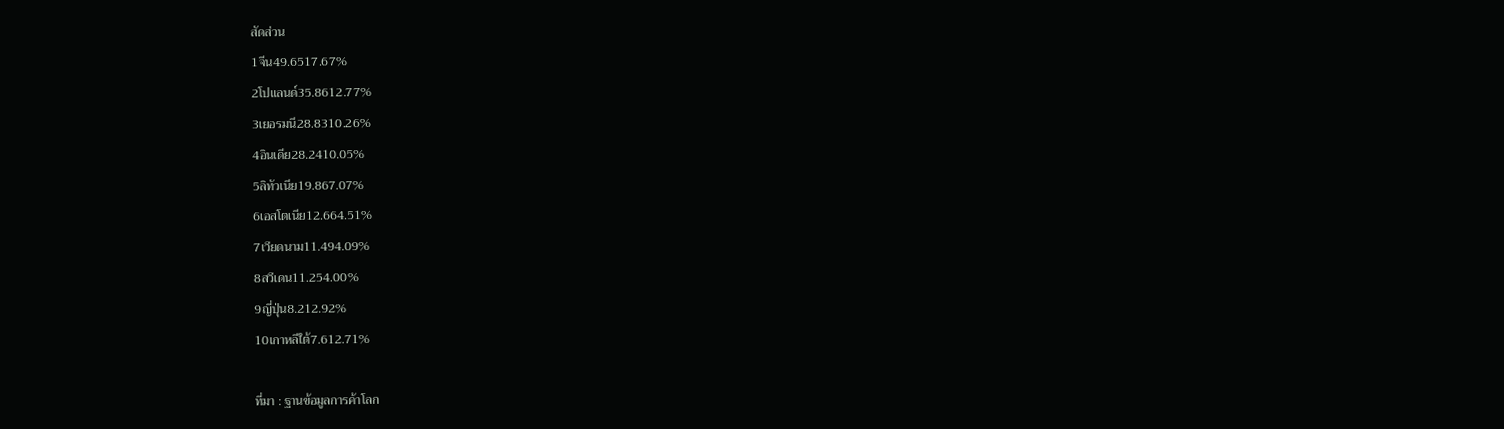สัดส่วน
1จีน49.6517.67%
2โปแลนด์35.8612.77%
3เยอรมนี28.8310.26%
4อินเดีย28.2410.05%
5ลิทัวเนีย19.867.07%
6เอสโตเนีย12.664.51%
7เวียดนาม11.494.09%
8สวีเดน11.254.00%
9ญี่ปุ่น8.212.92%
10เกาหลีใต้7.612.71%

ที่มา : ฐานข้อมูลการค้าโลก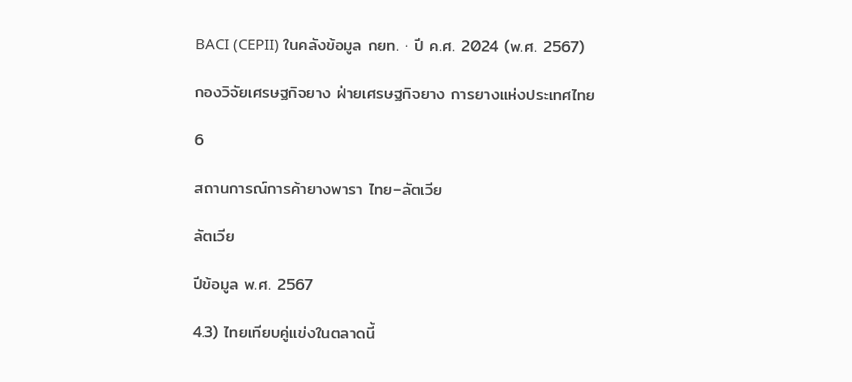BACI (CEPII) ในคลังข้อมูล กยท. · ปี ค.ศ. 2024 (พ.ศ. 2567)

กองวิจัยเศรษฐกิจยาง ฝ่ายเศรษฐกิจยาง การยางแห่งประเทศไทย

6

สถานการณ์การค้ายางพารา ไทย–ลัตเวีย

ลัตเวีย

ปีข้อมูล พ.ศ. 2567

4.3) ไทยเทียบคู่แข่งในตลาดนี้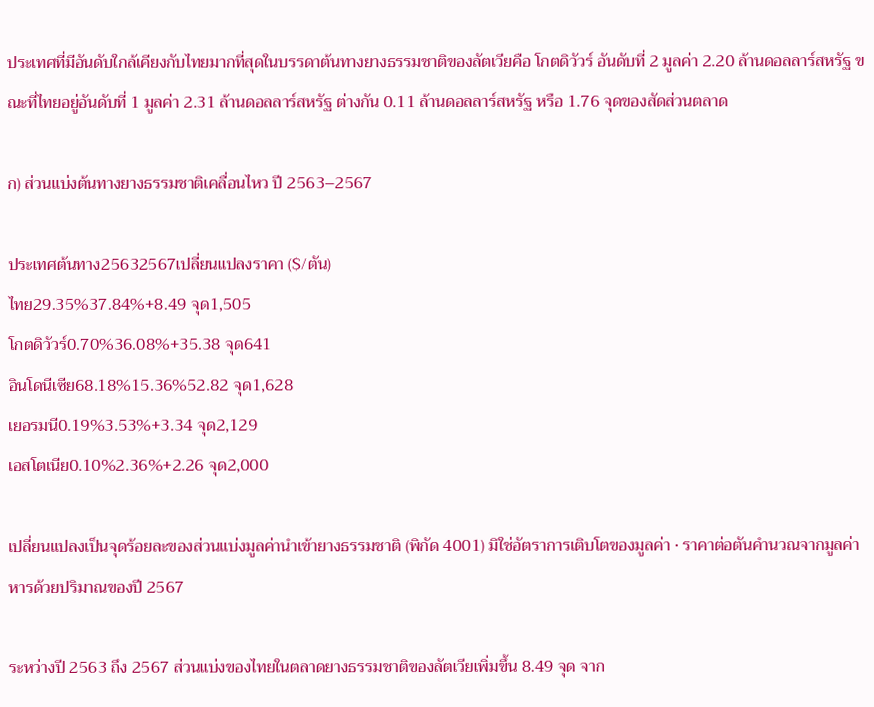ประเทศที่มีอันดับใกล้เคียงกับไทยมากที่สุดในบรรดาต้นทางยางธรรมชาติของลัตเวียคือ โกตดิวัวร์ อันดับที่ 2 มูลค่า 2.20 ล้านดอลลาร์สหรัฐ ขณะที่ไทยอยู่อันดับที่ 1 มูลค่า 2.31 ล้านดอลลาร์สหรัฐ ต่างกัน 0.11 ล้านดอลลาร์สหรัฐ หรือ 1.76 จุดของสัดส่วนตลาด

ก) ส่วนแบ่งต้นทางยางธรรมชาติเคลื่อนไหว ปี 2563–2567

ประเทศต้นทาง25632567เปลี่ยนแปลงราคา ($/ตัน)
ไทย29.35%37.84%+8.49 จุด1,505
โกตดิวัวร์0.70%36.08%+35.38 จุด641
อินโดนีเซีย68.18%15.36%52.82 จุด1,628
เยอรมนี0.19%3.53%+3.34 จุด2,129
เอสโตเนีย0.10%2.36%+2.26 จุด2,000

เปลี่ยนแปลงเป็นจุดร้อยละของส่วนแบ่งมูลค่านำเข้ายางธรรมชาติ (พิกัด 4001) มิใช่อัตราการเติบโตของมูลค่า · ราคาต่อตันคำนวณจากมูลค่าหารด้วยปริมาณของปี 2567

ระหว่างปี 2563 ถึง 2567 ส่วนแบ่งของไทยในตลาดยางธรรมชาติของลัตเวียเพิ่มขึ้น 8.49 จุด จาก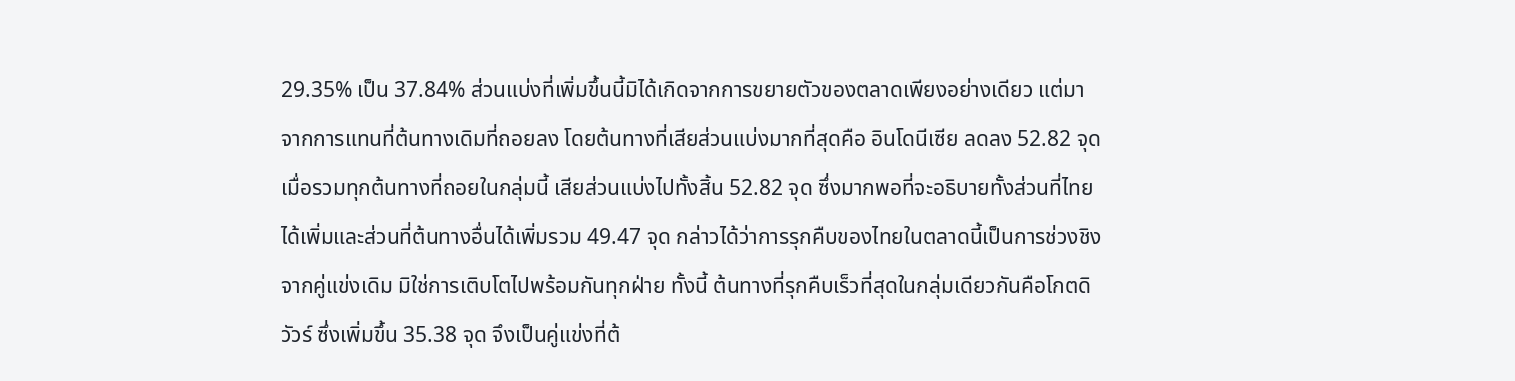29.35% เป็น 37.84% ส่วนแบ่งที่เพิ่มขึ้นนี้มิได้เกิดจากการขยายตัวของตลาดเพียงอย่างเดียว แต่มาจากการแทนที่ต้นทางเดิมที่ถอยลง โดยต้นทางที่เสียส่วนแบ่งมากที่สุดคือ อินโดนีเซีย ลดลง 52.82 จุด เมื่อรวมทุกต้นทางที่ถอยในกลุ่มนี้ เสียส่วนแบ่งไปทั้งสิ้น 52.82 จุด ซึ่งมากพอที่จะอธิบายทั้งส่วนที่ไทยได้เพิ่มและส่วนที่ต้นทางอื่นได้เพิ่มรวม 49.47 จุด กล่าวได้ว่าการรุกคืบของไทยในตลาดนี้เป็นการช่วงชิงจากคู่แข่งเดิม มิใช่การเติบโตไปพร้อมกันทุกฝ่าย ทั้งนี้ ต้นทางที่รุกคืบเร็วที่สุดในกลุ่มเดียวกันคือโกตดิวัวร์ ซึ่งเพิ่มขึ้น 35.38 จุด จึงเป็นคู่แข่งที่ต้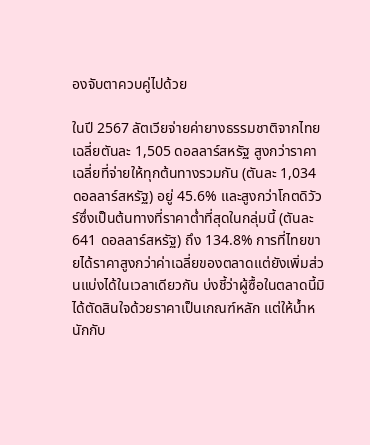องจับตาควบคู่ไปด้วย

ในปี 2567 ลัตเวียจ่ายค่ายางธรรมชาติจากไทยเฉลี่ยตันละ 1,505 ดอลลาร์สหรัฐ สูงกว่าราคาเฉลี่ยที่จ่ายให้ทุกต้นทางรวมกัน (ตันละ 1,034 ดอลลาร์สหรัฐ) อยู่ 45.6% และสูงกว่าโกตดิวัวร์ซึ่งเป็นต้นทางที่ราคาต่ำที่สุดในกลุ่มนี้ (ตันละ 641 ดอลลาร์สหรัฐ) ถึง 134.8% การที่ไทยขายได้ราคาสูงกว่าค่าเฉลี่ยของตลาดแต่ยังเพิ่มส่วนแบ่งได้ในเวลาเดียวกัน บ่งชี้ว่าผู้ซื้อในตลาดนี้มิได้ตัดสินใจด้วยราคาเป็นเกณฑ์หลัก แต่ให้น้ำหนักกับ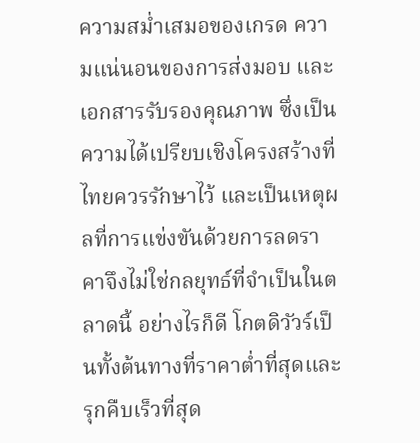ความสม่ำเสมอของเกรด ความแน่นอนของการส่งมอบ และเอกสารรับรองคุณภาพ ซึ่งเป็นความได้เปรียบเชิงโครงสร้างที่ไทยควรรักษาไว้ และเป็นเหตุผลที่การแข่งขันด้วยการลดราคาจึงไม่ใช่กลยุทธ์ที่จำเป็นในตลาดนี้ อย่างไรก็ดี โกตดิวัวร์เป็นทั้งต้นทางที่ราคาต่ำที่สุดและรุกคืบเร็วที่สุด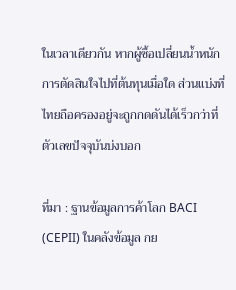ในเวลาเดียวกัน หากผู้ซื้อเปลี่ยนน้ำหนักการตัดสินใจไปที่ต้นทุนเมื่อใด ส่วนแบ่งที่ไทยถือครองอยู่จะถูกกดดันได้เร็วกว่าที่ตัวเลขปัจจุบันบ่งบอก

ที่มา : ฐานข้อมูลการค้าโลก BACI (CEPII) ในคลังข้อมูล กย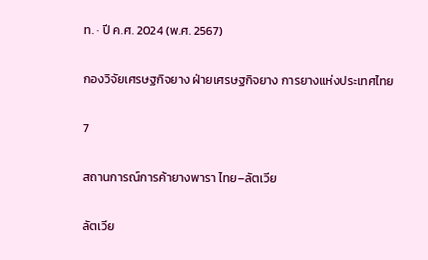ท. · ปี ค.ศ. 2024 (พ.ศ. 2567)

กองวิจัยเศรษฐกิจยาง ฝ่ายเศรษฐกิจยาง การยางแห่งประเทศไทย

7

สถานการณ์การค้ายางพารา ไทย–ลัตเวีย

ลัตเวีย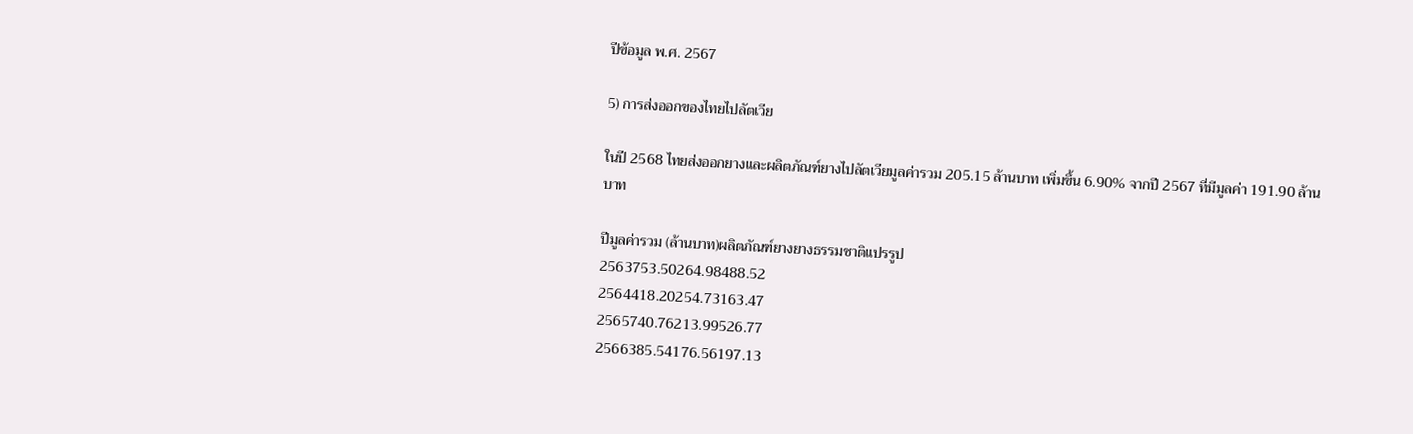ปีข้อมูล พ.ศ. 2567

5) การส่งออกของไทยไปลัตเวีย

ในปี 2568 ไทยส่งออกยางและผลิตภัณฑ์ยางไปลัตเวียมูลค่ารวม 205.15 ล้านบาท เพิ่มขึ้น 6.90% จากปี 2567 ที่มีมูลค่า 191.90 ล้านบาท

ปีมูลค่ารวม (ล้านบาท)ผลิตภัณฑ์ยางยางธรรมชาติแปรรูป
2563753.50264.98488.52
2564418.20254.73163.47
2565740.76213.99526.77
2566385.54176.56197.13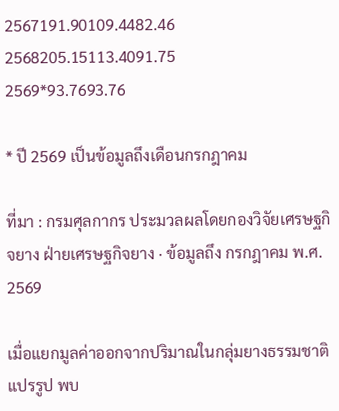2567191.90109.4482.46
2568205.15113.4091.75
2569*93.7693.76

* ปี 2569 เป็นข้อมูลถึงเดือนกรกฎาคม

ที่มา : กรมศุลกากร ประมวลผลโดยกองวิจัยเศรษฐกิจยาง ฝ่ายเศรษฐกิจยาง · ข้อมูลถึง กรกฎาคม พ.ศ. 2569

เมื่อแยกมูลค่าออกจากปริมาณในกลุ่มยางธรรมชาติแปรรูป พบ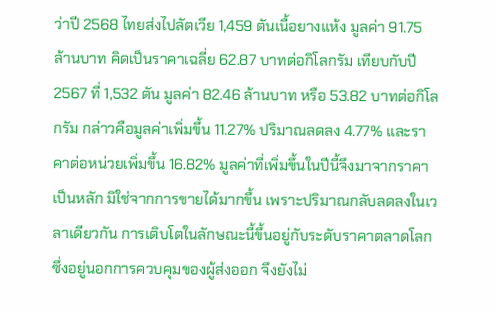ว่าปี 2568 ไทยส่งไปลัตเวีย 1,459 ตันเนื้อยางแห้ง มูลค่า 91.75 ล้านบาท คิดเป็นราคาเฉลี่ย 62.87 บาทต่อกิโลกรัม เทียบกับปี 2567 ที่ 1,532 ตัน มูลค่า 82.46 ล้านบาท หรือ 53.82 บาทต่อกิโลกรัม กล่าวคือมูลค่าเพิ่มขึ้น 11.27% ปริมาณลดลง 4.77% และราคาต่อหน่วยเพิ่มขึ้น 16.82% มูลค่าที่เพิ่มขึ้นในปีนี้จึงมาจากราคาเป็นหลัก มิใช่จากการขายได้มากขึ้น เพราะปริมาณกลับลดลงในเวลาเดียวกัน การเติบโตในลักษณะนี้ขึ้นอยู่กับระดับราคาตลาดโลกซึ่งอยู่นอกการควบคุมของผู้ส่งออก จึงยังไม่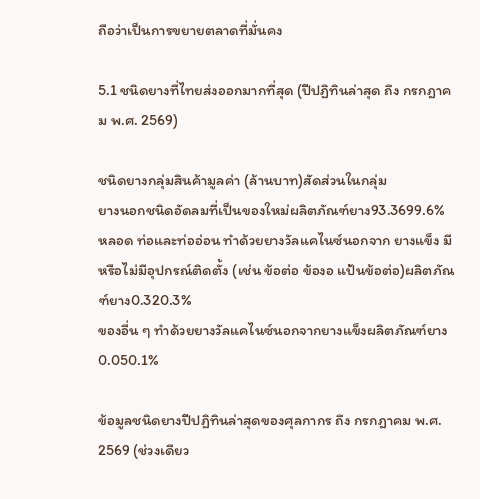ถือว่าเป็นการขยายตลาดที่มั่นคง

5.1 ชนิดยางที่ไทยส่งออกมากที่สุด (ปีปฏิทินล่าสุด ถึง กรกฎาคม พ.ศ. 2569)

ชนิดยางกลุ่มสินค้ามูลค่า (ล้านบาท)สัดส่วนในกลุ่ม
ยางนอกชนิดอัดลมที่เป็นของใหม่ผลิตภัณฑ์ยาง93.3699.6%
หลอด ท่อและท่ออ่อน ทำด้วยยางวัลแคไนซ์นอกจาก ยางแข็ง มีหรือไม่มีอุปกรณ์ติดตั้ง (เช่น ข้อต่อ ข้องอ แป้นข้อต่อ)ผลิตภัณฑ์ยาง0.320.3%
ของอื่น ๆ ทำด้วยยางวัลแคไนซ์นอกจากยางแข็งผลิตภัณฑ์ยาง0.050.1%

ข้อมูลชนิดยางปีปฏิทินล่าสุดของศุลกากร ถึง กรกฎาคม พ.ศ. 2569 (ช่วงเดียว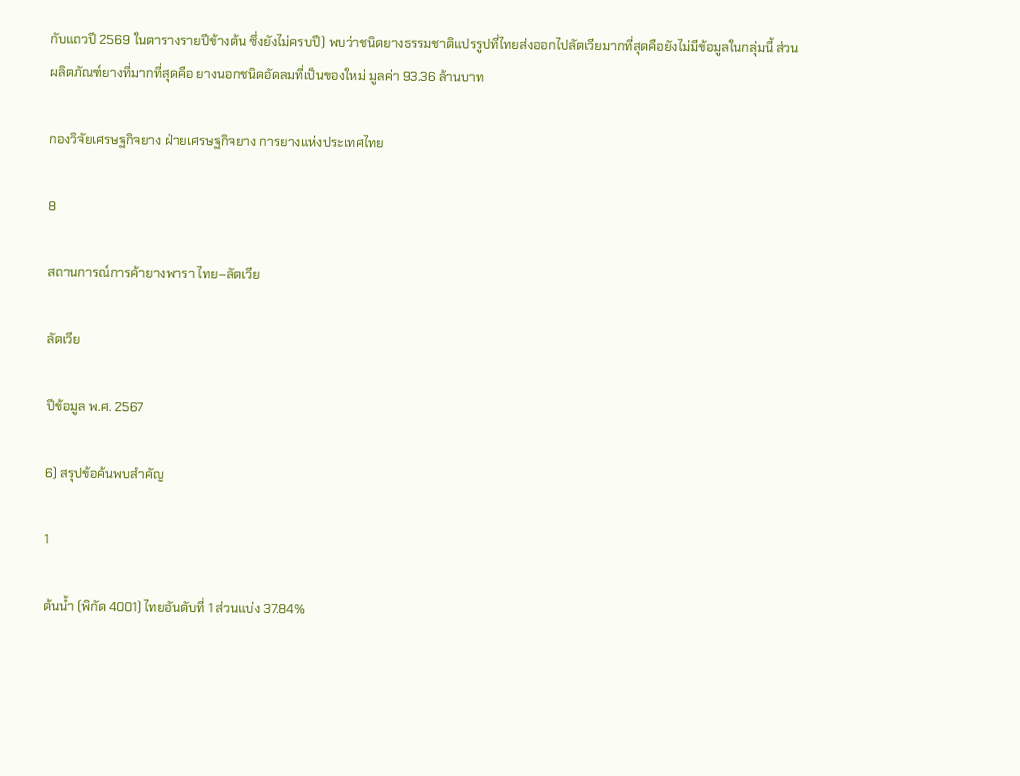กับแถวปี 2569 ในตารางรายปีข้างต้น ซึ่งยังไม่ครบปี) พบว่าชนิดยางธรรมชาติแปรรูปที่ไทยส่งออกไปลัตเวียมากที่สุดคือยังไม่มีข้อมูลในกลุ่มนี้ ส่วนผลิตภัณฑ์ยางที่มากที่สุดคือ ยางนอกชนิดอัดลมที่เป็นของใหม่ มูลค่า 93.36 ล้านบาท

กองวิจัยเศรษฐกิจยาง ฝ่ายเศรษฐกิจยาง การยางแห่งประเทศไทย

8

สถานการณ์การค้ายางพารา ไทย–ลัตเวีย

ลัตเวีย

ปีข้อมูล พ.ศ. 2567

6) สรุปข้อค้นพบสำคัญ

1

ต้นน้ำ (พิกัด 4001) ไทยอันดับที่ 1 ส่วนแบ่ง 37.84%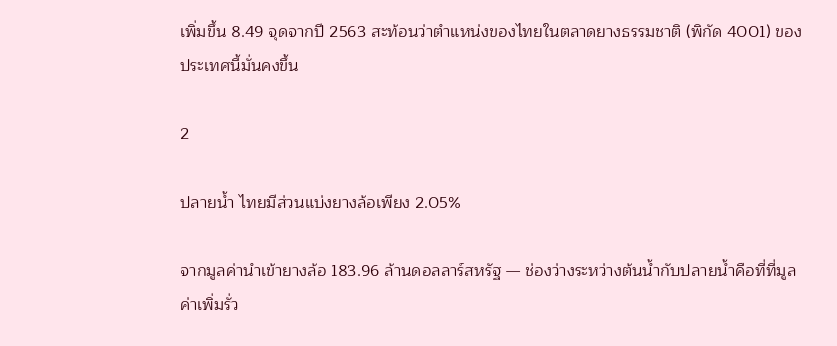เพิ่มขึ้น 8.49 จุดจากปี 2563 สะท้อนว่าตำแหน่งของไทยในตลาดยางธรรมชาติ (พิกัด 4001) ของประเทศนี้มั่นคงขึ้น

2

ปลายน้ำ ไทยมีส่วนแบ่งยางล้อเพียง 2.05%

จากมูลค่านำเข้ายางล้อ 183.96 ล้านดอลลาร์สหรัฐ — ช่องว่างระหว่างต้นน้ำกับปลายน้ำคือที่ที่มูลค่าเพิ่มรั่ว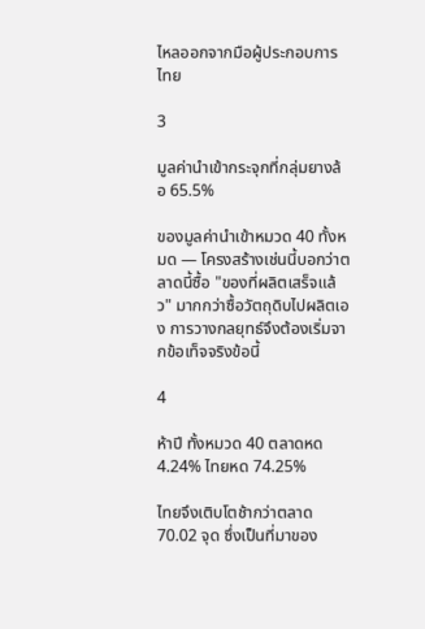ไหลออกจากมือผู้ประกอบการไทย

3

มูลค่านำเข้ากระจุกที่กลุ่มยางล้อ 65.5%

ของมูลค่านำเข้าหมวด 40 ทั้งหมด — โครงสร้างเช่นนี้บอกว่าตลาดนี้ซื้อ "ของที่ผลิตเสร็จแล้ว" มากกว่าซื้อวัตถุดิบไปผลิตเอง การวางกลยุทธ์จึงต้องเริ่มจากข้อเท็จจริงข้อนี้

4

ห้าปี ทั้งหมวด 40 ตลาดหด 4.24% ไทยหด 74.25%

ไทยจึงเติบโตช้ากว่าตลาด 70.02 จุด ซึ่งเป็นที่มาของ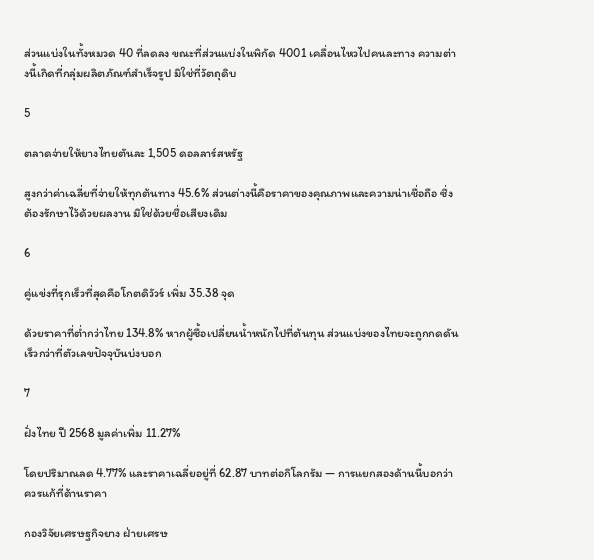ส่วนแบ่งในทั้งหมวด 40 ที่ลดลง ขณะที่ส่วนแบ่งในพิกัด 4001 เคลื่อนไหวไปคนละทาง ความต่างนี้เกิดที่กลุ่มผลิตภัณฑ์สำเร็จรูป มิใช่ที่วัตถุดิบ

5

ตลาดจ่ายให้ยางไทยตันละ 1,505 ดอลลาร์สหรัฐ

สูงกว่าค่าเฉลี่ยที่จ่ายให้ทุกต้นทาง 45.6% ส่วนต่างนี้คือราคาของคุณภาพและความน่าเชื่อถือ ซึ่งต้องรักษาไว้ด้วยผลงาน มิใช่ด้วยชื่อเสียงเดิม

6

คู่แข่งที่รุกเร็วที่สุดคือโกตดิวัวร์ เพิ่ม 35.38 จุด

ด้วยราคาที่ต่ำกว่าไทย 134.8% หากผู้ซื้อเปลี่ยนน้ำหนักไปที่ต้นทุน ส่วนแบ่งของไทยจะถูกกดดันเร็วกว่าที่ตัวเลขปัจจุบันบ่งบอก

7

ฝั่งไทย ปี 2568 มูลค่าเพิ่ม 11.27%

โดยปริมาณลด 4.77% และราคาเฉลี่ยอยู่ที่ 62.87 บาทต่อกิโลกรัม — การแยกสองด้านนี้บอกว่าควรแก้ที่ด้านราคา

กองวิจัยเศรษฐกิจยาง ฝ่ายเศรษ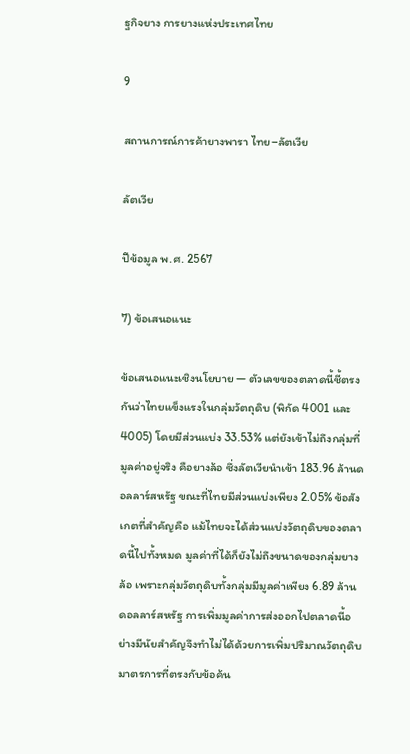ฐกิจยาง การยางแห่งประเทศไทย

9

สถานการณ์การค้ายางพารา ไทย–ลัตเวีย

ลัตเวีย

ปีข้อมูล พ.ศ. 2567

7) ข้อเสนอแนะ

ข้อเสนอแนะเชิงนโยบาย — ตัวเลขของตลาดนี้ชี้ตรงกันว่าไทยแข็งแรงในกลุ่มวัตถุดิบ (พิกัด 4001 และ 4005) โดยมีส่วนแบ่ง 33.53% แต่ยังเข้าไม่ถึงกลุ่มที่มูลค่าอยู่จริง คือยางล้อ ซึ่งลัตเวียนำเข้า 183.96 ล้านดอลลาร์สหรัฐ ขณะที่ไทยมีส่วนแบ่งเพียง 2.05% ข้อสังเกตที่สำคัญคือ แม้ไทยจะได้ส่วนแบ่งวัตถุดิบของตลาดนี้ไปทั้งหมด มูลค่าที่ได้ก็ยังไม่ถึงขนาดของกลุ่มยางล้อ เพราะกลุ่มวัตถุดิบทั้งกลุ่มมีมูลค่าเพียง 6.89 ล้านดอลลาร์สหรัฐ การเพิ่มมูลค่าการส่งออกไปตลาดนี้อย่างมีนัยสำคัญจึงทำไม่ได้ด้วยการเพิ่มปริมาณวัตถุดิบ มาตรการที่ตรงกับข้อค้น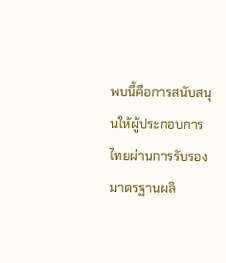พบนี้คือการสนับสนุนให้ผู้ประกอบการไทยผ่านการรับรองมาตรฐานผลิ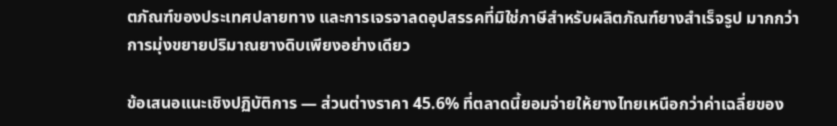ตภัณฑ์ของประเทศปลายทาง และการเจรจาลดอุปสรรคที่มิใช่ภาษีสำหรับผลิตภัณฑ์ยางสำเร็จรูป มากกว่าการมุ่งขยายปริมาณยางดิบเพียงอย่างเดียว

ข้อเสนอแนะเชิงปฏิบัติการ — ส่วนต่างราคา 45.6% ที่ตลาดนี้ยอมจ่ายให้ยางไทยเหนือกว่าค่าเฉลี่ยของ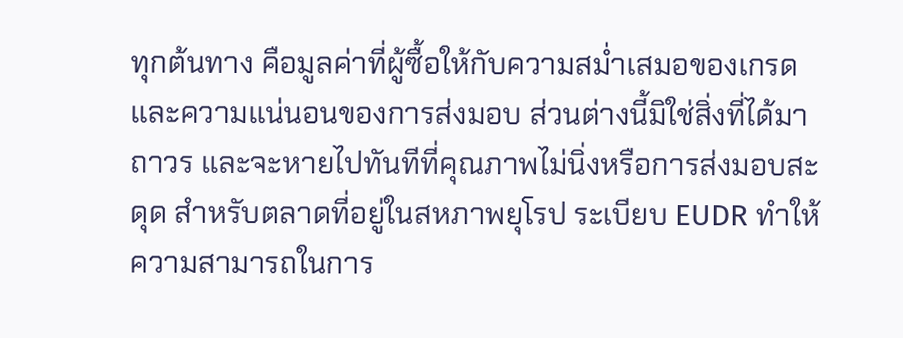ทุกต้นทาง คือมูลค่าที่ผู้ซื้อให้กับความสม่ำเสมอของเกรดและความแน่นอนของการส่งมอบ ส่วนต่างนี้มิใช่สิ่งที่ได้มาถาวร และจะหายไปทันทีที่คุณภาพไม่นิ่งหรือการส่งมอบสะดุด สำหรับตลาดที่อยู่ในสหภาพยุโรป ระเบียบ EUDR ทำให้ความสามารถในการ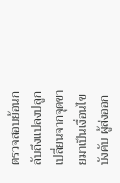ตรวจสอบย้อนกลับถึงแปลงปลูกเปลี่ยนจากจุดขายมาเป็นเงื่อนไขบังคับ ผู้ส่งออก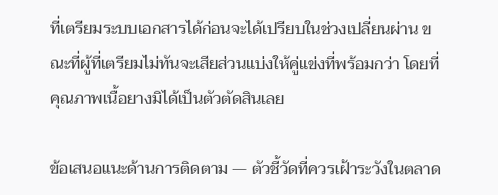ที่เตรียมระบบเอกสารได้ก่อนจะได้เปรียบในช่วงเปลี่ยนผ่าน ขณะที่ผู้ที่เตรียมไม่ทันจะเสียส่วนแบ่งให้คู่แข่งที่พร้อมกว่า โดยที่คุณภาพเนื้อยางมิได้เป็นตัวตัดสินเลย

ข้อเสนอแนะด้านการติดตาม — ตัวชี้วัดที่ควรเฝ้าระวังในตลาด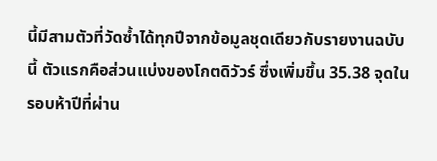นี้มีสามตัวที่วัดซ้ำได้ทุกปีจากข้อมูลชุดเดียวกับรายงานฉบับนี้ ตัวแรกคือส่วนแบ่งของโกตดิวัวร์ ซึ่งเพิ่มขึ้น 35.38 จุดในรอบห้าปีที่ผ่าน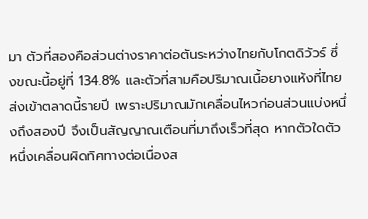มา ตัวที่สองคือส่วนต่างราคาต่อตันระหว่างไทยกับโกตดิวัวร์ ซึ่งขณะนี้อยู่ที่ 134.8% และตัวที่สามคือปริมาณเนื้อยางแห้งที่ไทยส่งเข้าตลาดนี้รายปี เพราะปริมาณมักเคลื่อนไหวก่อนส่วนแบ่งหนึ่งถึงสองปี จึงเป็นสัญญาณเตือนที่มาถึงเร็วที่สุด หากตัวใดตัวหนึ่งเคลื่อนผิดทิศทางต่อเนื่องส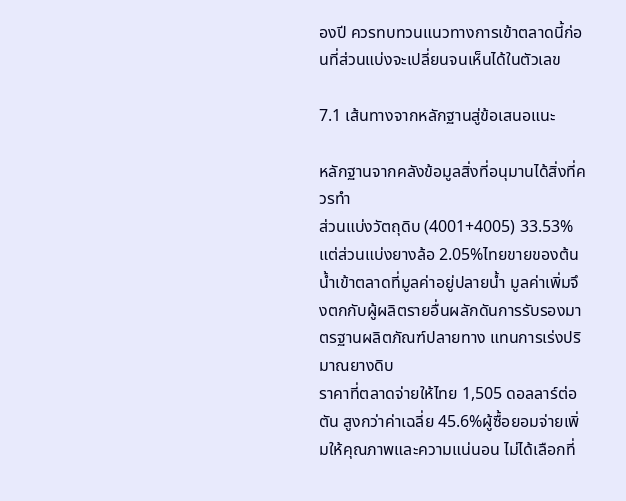องปี ควรทบทวนแนวทางการเข้าตลาดนี้ก่อนที่ส่วนแบ่งจะเปลี่ยนจนเห็นได้ในตัวเลข

7.1 เส้นทางจากหลักฐานสู่ข้อเสนอแนะ

หลักฐานจากคลังข้อมูลสิ่งที่อนุมานได้สิ่งที่ควรทำ
ส่วนแบ่งวัตถุดิบ (4001+4005) 33.53% แต่ส่วนแบ่งยางล้อ 2.05%ไทยขายของต้นน้ำเข้าตลาดที่มูลค่าอยู่ปลายน้ำ มูลค่าเพิ่มจึงตกกับผู้ผลิตรายอื่นผลักดันการรับรองมาตรฐานผลิตภัณฑ์ปลายทาง แทนการเร่งปริมาณยางดิบ
ราคาที่ตลาดจ่ายให้ไทย 1,505 ดอลลาร์ต่อตัน สูงกว่าค่าเฉลี่ย 45.6%ผู้ซื้อยอมจ่ายเพิ่มให้คุณภาพและความแน่นอน ไม่ได้เลือกที่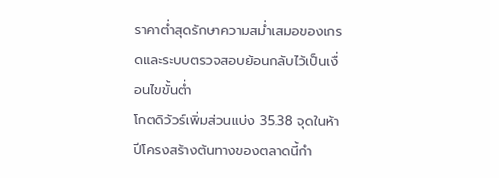ราคาต่ำสุดรักษาความสม่ำเสมอของเกรดและระบบตรวจสอบย้อนกลับไว้เป็นเงื่อนไขขั้นต่ำ
โกตดิวัวร์เพิ่มส่วนแบ่ง 35.38 จุดในห้าปีโครงสร้างต้นทางของตลาดนี้กำ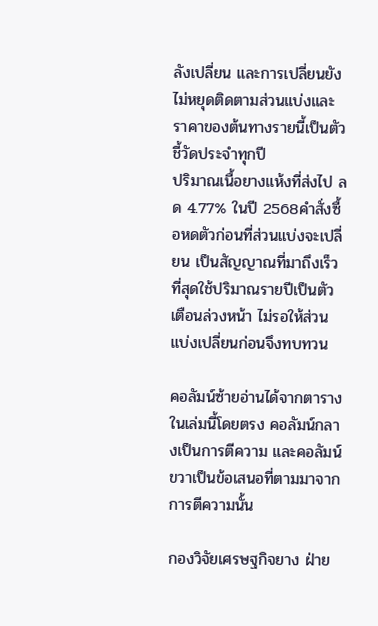ลังเปลี่ยน และการเปลี่ยนยังไม่หยุดติดตามส่วนแบ่งและราคาของต้นทางรายนี้เป็นตัวชี้วัดประจำทุกปี
ปริมาณเนื้อยางแห้งที่ส่งไป ลด 4.77% ในปี 2568คำสั่งซื้อหดตัวก่อนที่ส่วนแบ่งจะเปลี่ยน เป็นสัญญาณที่มาถึงเร็วที่สุดใช้ปริมาณรายปีเป็นตัวเตือนล่วงหน้า ไม่รอให้ส่วนแบ่งเปลี่ยนก่อนจึงทบทวน

คอลัมน์ซ้ายอ่านได้จากตารางในเล่มนี้โดยตรง คอลัมน์กลางเป็นการตีความ และคอลัมน์ขวาเป็นข้อเสนอที่ตามมาจากการตีความนั้น

กองวิจัยเศรษฐกิจยาง ฝ่าย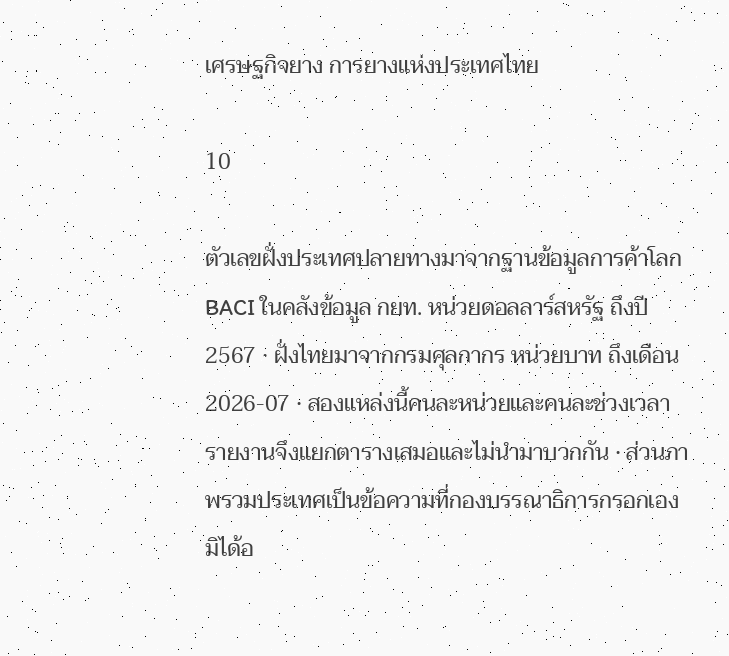เศรษฐกิจยาง การยางแห่งประเทศไทย

10

ตัวเลขฝั่งประเทศปลายทางมาจากฐานข้อมูลการค้าโลก BACI ในคลังข้อมูล กยท. หน่วยดอลลาร์สหรัฐ ถึงปี 2567 · ฝั่งไทยมาจากกรมศุลกากร หน่วยบาท ถึงเดือน 2026-07 · สองแหล่งนี้คนละหน่วยและคนละช่วงเวลา รายงานจึงแยกตารางเสมอและไม่นำมาบวกกัน · ส่วนภาพรวมประเทศเป็นข้อความที่กองบรรณาธิการกรอกเอง มิได้อ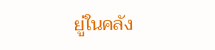ยู่ในคลัง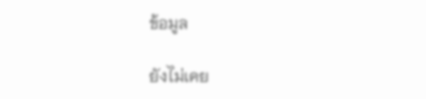ข้อมูล

ยังไม่เคย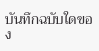บันทึกฉบับใดของ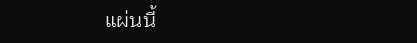แผ่นนี้